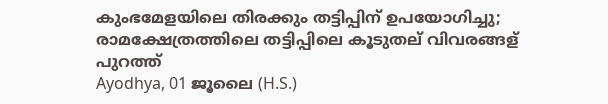കുംഭമേളയിലെ തിരക്കും തട്ടിപ്പിന് ഉപയോഗിച്ചു; രാമക്ഷേത്രത്തിലെ തട്ടിപ്പിലെ കൂടുതല് വിവരങ്ങള് പുറത്ത്
Ayodhya, 01 ജൂലൈ (H.S.)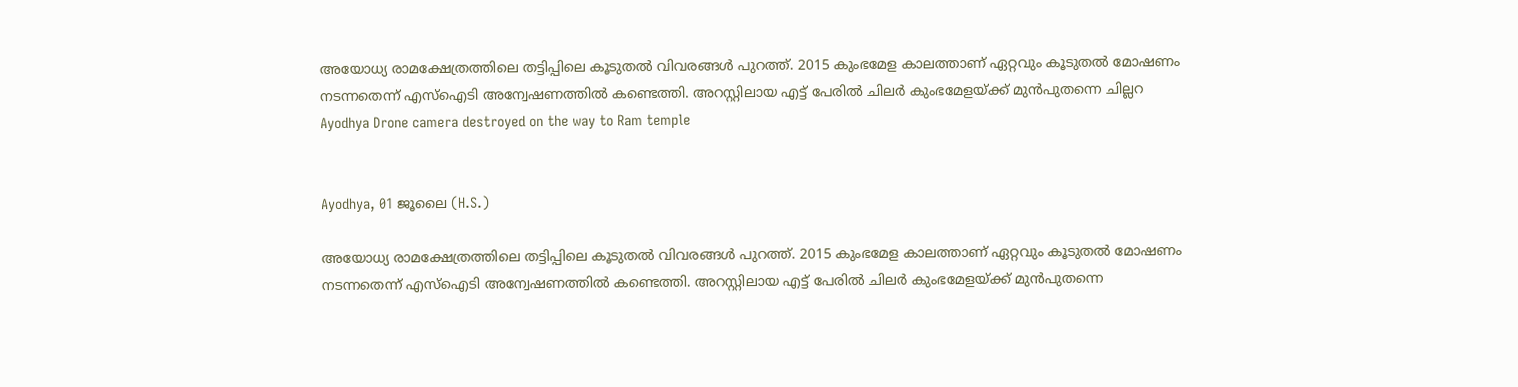അയോധ്യ രാമക്ഷേത്രത്തിലെ തട്ടിപ്പിലെ കൂടുതല്‍ വിവരങ്ങള്‍ പുറത്ത്. 2015 കുംഭമേള കാലത്താണ് ഏറ്റവും കൂടുതല്‍ മോഷണം നടന്നതെന്ന് എസ്‌ഐടി അന്വേഷണത്തില്‍ കണ്ടെത്തി. അറസ്റ്റിലായ എട്ട് പേരില്‍ ചിലര്‍ കുംഭമേളയ്ക്ക് മുന്‍പുതന്നെ ചില്ലറ
Ayodhya Drone camera destroyed on the way to Ram temple


Ayodhya, 01 ജൂലൈ (H.S.)

അയോധ്യ രാമക്ഷേത്രത്തിലെ തട്ടിപ്പിലെ കൂടുതല്‍ വിവരങ്ങള്‍ പുറത്ത്. 2015 കുംഭമേള കാലത്താണ് ഏറ്റവും കൂടുതല്‍ മോഷണം നടന്നതെന്ന് എസ്‌ഐടി അന്വേഷണത്തില്‍ കണ്ടെത്തി. അറസ്റ്റിലായ എട്ട് പേരില്‍ ചിലര്‍ കുംഭമേളയ്ക്ക് മുന്‍പുതന്നെ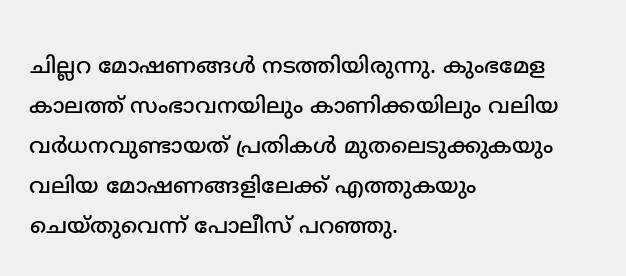ചില്ലറ മോഷണങ്ങള്‍ നടത്തിയിരുന്നു. കുംഭമേള കാലത്ത് സംഭാവനയിലും കാണിക്കയിലും വലിയ വര്‍ധനവുണ്ടായത് പ്രതികള്‍ മുതലെടുക്കുകയും വലിയ മോഷണങ്ങളിലേക്ക് എത്തുകയും ചെയ്തുവെന്ന് പോലീസ് പറഞ്ഞു.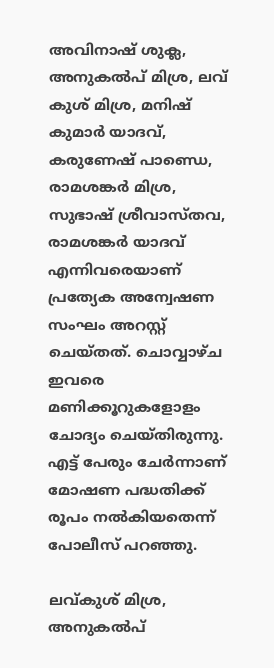അവിനാഷ് ശുക്ല, അനുകല്‍പ് മിശ്ര, ലവ് കുശ് മിശ്ര, മനിഷ് കുമാര്‍ യാദവ്, കരുണേഷ് പാണ്ഡെ, രാമശങ്കര്‍ മിശ്ര, സുഭാഷ് ശ്രീവാസ്തവ, രാമശങ്കര്‍ യാദവ് എന്നിവരെയാണ് പ്രത്യേക അന്വേഷണ സംഘം അറസ്റ്റ് ചെയ്തത്. ചൊവ്വാഴ്ച ഇവരെ മണിക്കൂറുകളോളം ചോദ്യം ചെയ്തിരുന്നു. എട്ട് പേരും ചേര്‍ന്നാണ് മോഷണ പദ്ധതിക്ക് രൂപം നല്‍കിയതെന്ന് പോലീസ് പറഞ്ഞു.

ലവ്കുശ് മിശ്ര, അനുകല്‍പ്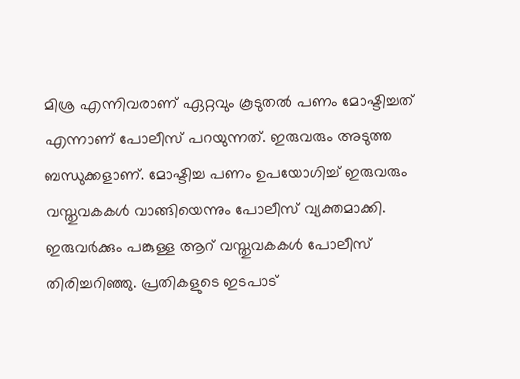മിശ്ര എന്നിവരാണ് ഏറ്റവും കൂടുതല്‍ പണം മോഷ്ടിച്ചത് എന്നാണ് പോലീസ് പറയുന്നത്. ഇരുവരും അടുത്ത ബന്ധുക്കളാണ്. മോഷ്ടിച്ച പണം ഉപയോഗിച്ച് ഇരുവരും വസ്തുവകകള്‍ വാങ്ങിയെന്നും പോലീസ് വ്യക്തമാക്കി. ഇരുവര്‍ക്കും പങ്കുള്ള ആറ് വസ്തുവകകള്‍ പോലീസ് തിരിച്ചറിഞ്ഞു. പ്രതികളുടെ ഇടപാട്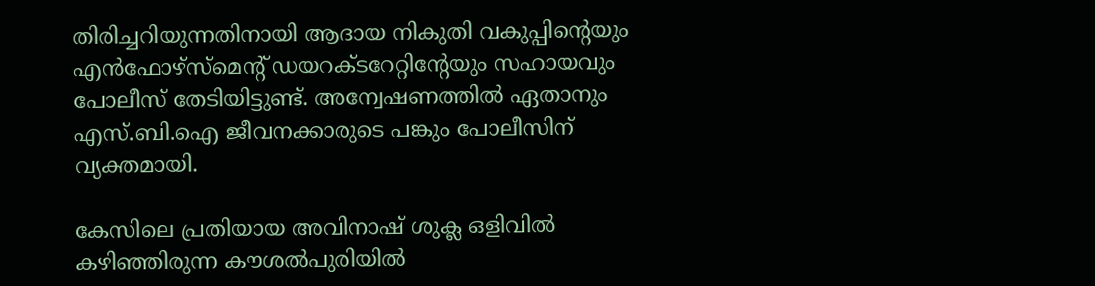തിരിച്ചറിയുന്നതിനായി ആദായ നികുതി വകുപ്പിന്റെയും എന്‍ഫോഴ്സ്മെന്റ് ഡയറക്ടറേറ്റിന്റേയും സഹായവും പോലീസ് തേടിയിട്ടുണ്ട്. അന്വേഷണത്തില്‍ ഏതാനും എസ്.ബി.ഐ ജീവനക്കാരുടെ പങ്കും പോലീസിന് വ്യക്തമായി.

കേസിലെ പ്രതിയായ അവിനാഷ് ശുക്ല ഒളിവില്‍ കഴിഞ്ഞിരുന്ന കൗശല്‍പുരിയില്‍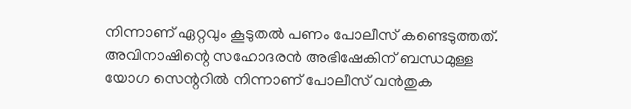നിന്നാണ് ഏറ്റവും കൂടുതല്‍ പണം പോലീസ് കണ്ടെടുത്തത്. അവിനാഷിന്റെ സഹോദരന്‍ അഭിഷേകിന് ബന്ധമുള്ള യോഗ സെന്ററില്‍ നിന്നാണ് പോലീസ് വന്‍തുക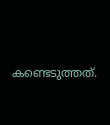കണ്ടെടുത്തത്.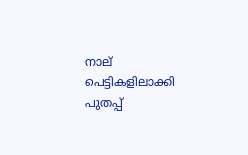നാല് പെട്ടികളിലാക്കി പുതപ്പ്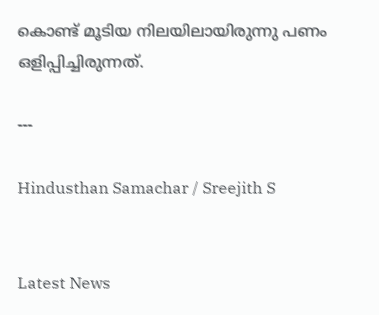കൊണ്ട് മൂടിയ നിലയിലായിരുന്നു പണം ഒളിപ്പിച്ചിരുന്നത്.

---

Hindusthan Samachar / Sreejith S


Latest News